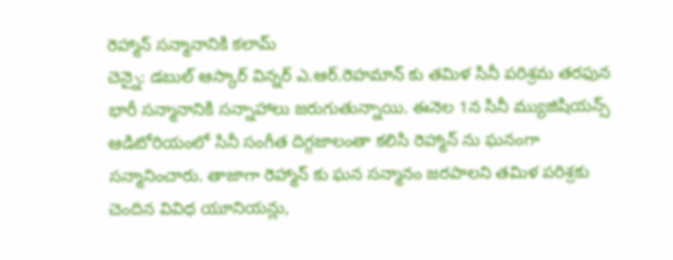రెహ్మాన్ సన్మానానికి కలామ్
చెన్నై: డబుల్ ఆస్కార్ విన్నర్ ఎ.ఆర్.రెహమాన్ కు తమిళ సినీ పరిశ్రమ తరఫున భారీ సన్మానానికి సన్నాహాలు జరుగుతున్నాయి. ఈనెల 1న సినీ మ్యుజిషియన్స్ ఆడిటోరియంలో సినీ సంగీత దిగ్గజాలంతా కలిసి రెహ్మాన్ ను ఘనంగా సన్మానించారు. తాజాగా రెహ్మాన్ కు ఘన సన్మానం జరపాలని తమిళ పరిశ్రకు చెందిన వివిధ యూనియన్లు,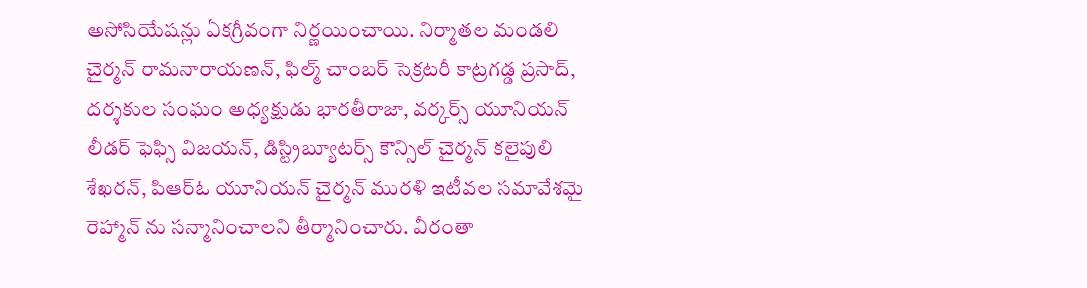అసోసియేషన్లు ఏకగ్రీవంగా నిర్ణయించాయి. నిర్మాతల మండలి చైర్మన్ రామనారాయణన్, ఫిల్మ్ చాంబర్ సెక్రటరీ కాట్రగడ్డ ప్రసాద్, దర్శకుల సంఘం అధ్యక్షుడు భారతీరాజా, వర్కర్స్ యూనియన్ లీడర్ ఫెఫ్సి విజయన్, డిస్ట్రిబ్యూటర్స్ కౌన్సిల్ చైర్మన్ కలైపులి శేఖరన్, పిఆర్ఓ యూనియన్ చైర్మన్ మురళి ఇటీవల సమావేశమై రెహ్మాన్ ను సన్మానించాలని తీర్మానించారు. వీరంతా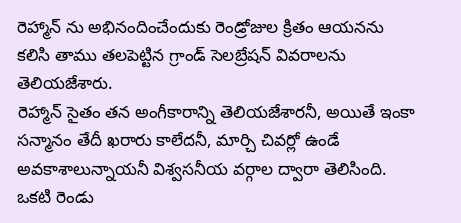రెహ్మాన్ ను అభినందించేందుకు రెండ్రోజుల క్రితం ఆయనను కలిసి తాము తలపెట్టిన గ్రాండ్ సెలబ్రేషన్ వివరాలను తెలియజేశారు.
రెహ్మాన్ సైతం తన అంగీకారాన్ని తెలియజేశారనీ, అయితే ఇంకా సన్మానం తేదీ ఖరారు కాలేదనీ, మార్చి చివర్లో ఉండే అవకాశాలున్నాయనీ విశ్వసనీయ వర్గాల ద్వారా తెలిసింది. ఒకటి రెండు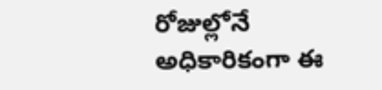రోజుల్లోనే అధికారికంగా ఈ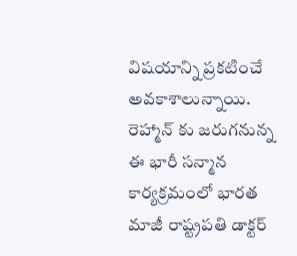విషయాన్ని ప్రకటించే అవకాశాలున్నాయి. రెహ్మాన్ కు జరుగనున్న ఈ భారీ సన్మాన కార్యక్రమంలో భారత మాజీ రాష్ట్రపతి డాక్టర్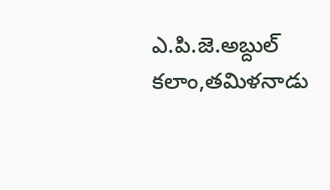ఎ.పి.జె.అబ్దుల్ కలాం,తమిళనాడు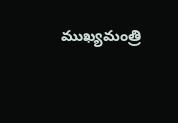ముఖ్యమంత్రి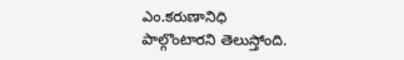ఎం.కరుణానిధి
పాల్గొంటారని తెలుస్తోంది.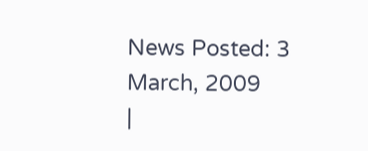News Posted: 3 March, 2009
|